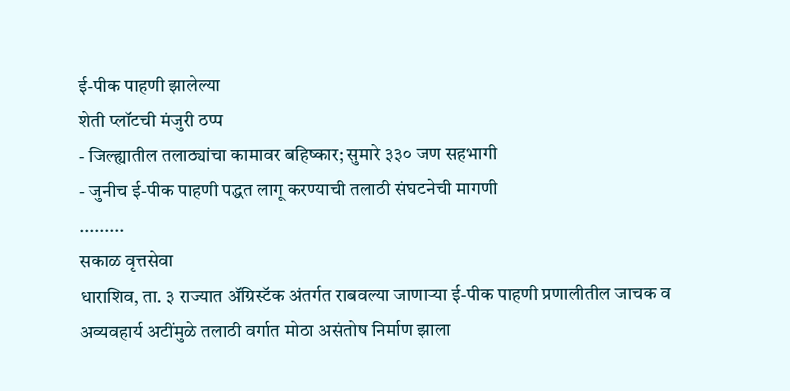ई-पीक पाहणी झालेल्या
शेती प्लॉटची मंजुरी ठप्प
- जिल्ह्यातील तलाठ्यांचा कामावर बहिष्कार; सुमारे ३३० जण सहभागी
- जुनीच ई-पीक पाहणी पद्धत लागू करण्याची तलाठी संघटनेची मागणी
.........
सकाळ वृत्तसेवा
धाराशिव, ता. ३ राज्यात ॲग्रिस्टॅक अंतर्गत राबवल्या जाणाऱ्या ई-पीक पाहणी प्रणालीतील जाचक व अव्यवहार्य अटींमुळे तलाठी वर्गात मोठा असंतोष निर्माण झाला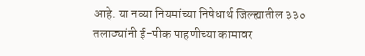आहे. या नव्या नियमांच्या निषेधार्थ जिल्ह्यातील ३३० तलाठ्यांनी ई-पीक पाहणीच्या कामावर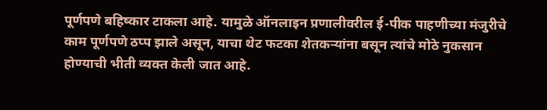पूर्णपणे बहिष्कार टाकला आहे. यामुळे ऑनलाइन प्रणालीवरील ई-पीक पाहणीच्या मंजुरीचे काम पूर्णपणे ठप्प झाले असून, याचा थेट फटका शेतकऱ्यांना बसून त्यांचे मोठे नुकसान होण्याची भीती व्यक्त केली जात आहे.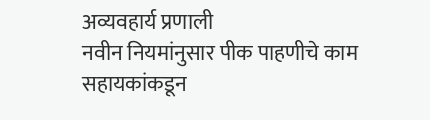अव्यवहार्य प्रणाली
नवीन नियमांनुसार पीक पाहणीचे काम सहायकांकडून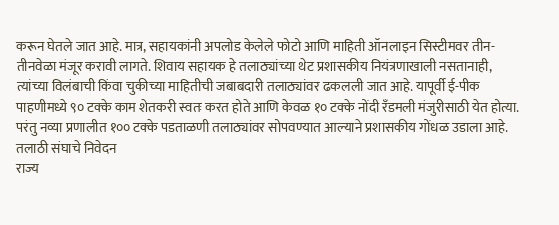करून घेतले जात आहे. मात्र, सहायकांनी अपलोड केलेले फोटो आणि माहिती ऑनलाइन सिस्टीमवर तीन-तीनवेळा मंजूर करावी लागते. शिवाय सहायक हे तलाठ्यांच्या थेट प्रशासकीय नियंत्रणाखाली नसतानाही, त्यांच्या विलंबाची किंवा चुकीच्या माहितीची जबाबदारी तलाठ्यांवर ढकलली जात आहे. यापूर्वी ई-पीक पाहणीमध्ये ९० टक्के काम शेतकरी स्वतः करत होते आणि केवळ १० टक्के नोंदी रँडमली मंजुरीसाठी येत होत्या. परंतु नव्या प्रणालीत १०० टक्के पडताळणी तलाठ्यांवर सोपवण्यात आल्याने प्रशासकीय गोंधळ उडाला आहे.
तलाठी संघाचे निवेदन
राज्य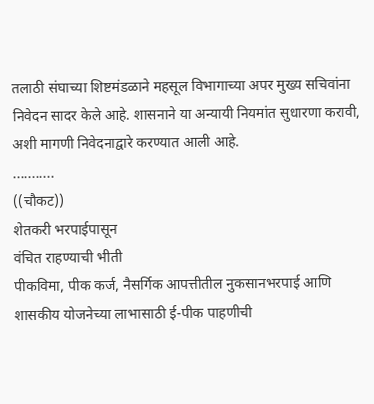तलाठी संघाच्या शिष्टमंडळाने महसूल विभागाच्या अपर मुख्य सचिवांना निवेदन सादर केले आहे. शासनाने या अन्यायी नियमांत सुधारणा करावी, अशी मागणी निवेदनाद्वारे करण्यात आली आहे.
...........
((चौकट))
शेतकरी भरपाईपासून
वंचित राहण्याची भीती
पीकविमा, पीक कर्ज, नैसर्गिक आपत्तीतील नुकसानभरपाई आणि शासकीय योजनेच्या लाभासाठी ई-पीक पाहणीची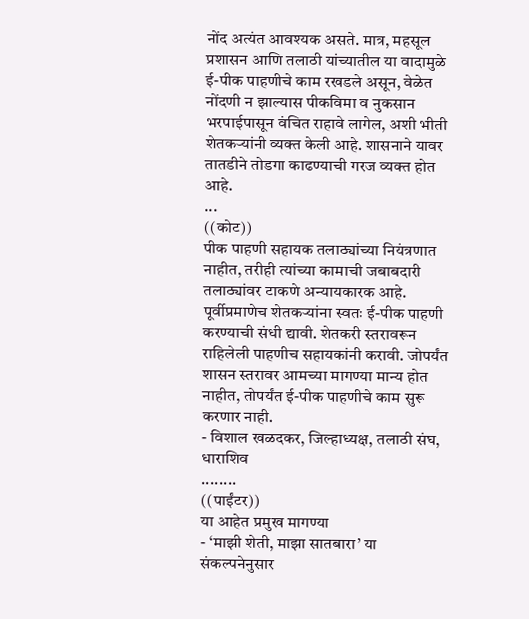नोंद अत्यंत आवश्यक असते. मात्र, महसूल प्रशासन आणि तलाठी यांच्यातील या वादामुळे ई-पीक पाहणीचे काम रखडले असून, वेळेत नोंदणी न झाल्यास पीकविमा व नुकसान भरपाईपासून वंचित राहावे लागेल, अशी भीती शेतकऱ्यांनी व्यक्त केली आहे. शासनाने यावर तातडीने तोडगा काढण्याची गरज व्यक्त होत आहे.
...
((कोट))
पीक पाहणी सहायक तलाठ्यांच्या नियंत्रणात नाहीत, तरीही त्यांच्या कामाची जबाबदारी तलाठ्यांवर टाकणे अन्यायकारक आहे. पूर्वीप्रमाणेच शेतकऱ्यांना स्वतः ई-पीक पाहणी करण्याची संधी द्यावी. शेतकरी स्तरावरून राहिलेली पाहणीच सहायकांनी करावी. जोपर्यंत शासन स्तरावर आमच्या मागण्या मान्य होत नाहीत, तोपर्यंत ई-पीक पाहणीचे काम सुरू करणार नाही.
- विशाल खळदकर, जिल्हाध्यक्ष, तलाठी संघ, धाराशिव
........
((पाईंटर))
या आहेत प्रमुख मागण्या
- ‘माझी शेती, माझा सातबारा’ या संकल्पनेनुसार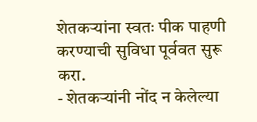शेतकऱ्यांना स्वतः पीक पाहणी करण्याची सुविधा पूर्ववत सुरू करा.
- शेतकऱ्यांनी नोंद न केलेल्या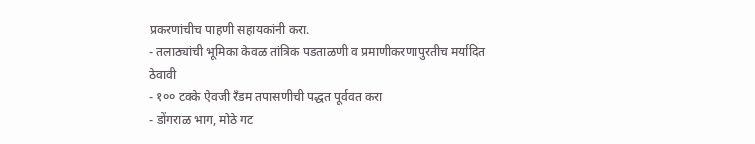प्रकरणांचीच पाहणी सहायकांनी करा.
- तलाठ्यांची भूमिका केवळ तांत्रिक पडताळणी व प्रमाणीकरणापुरतीच मर्यादित ठेवावी
- १०० टक्के ऐवजी रँडम तपासणीची पद्धत पूर्ववत करा
- डोंगराळ भाग, मोठे गट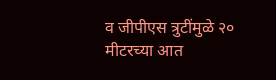व जीपीएस त्रुटींमुळे २० मीटरच्या आत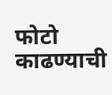फोटो काढण्याची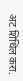अट शिथिल करा.